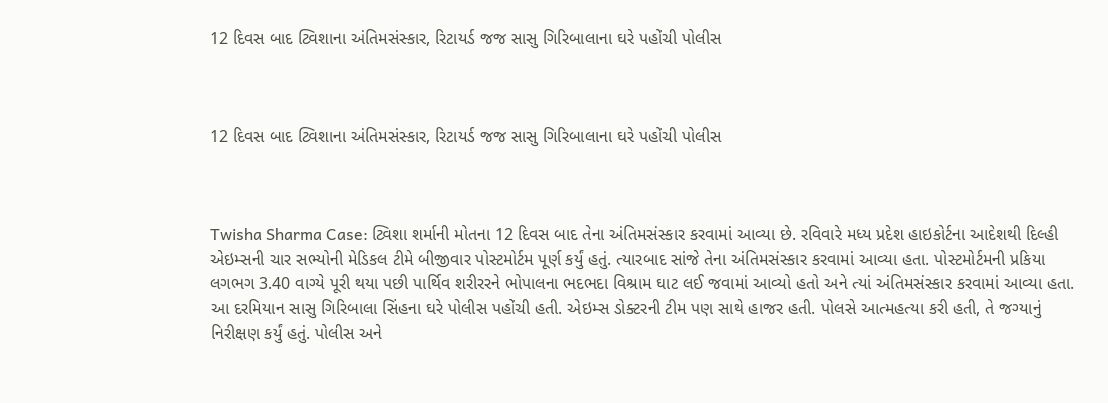12 દિવસ બાદ ટ્વિશાના અંતિમસંસ્કાર, રિટાયર્ડ જજ સાસુ ગિરિબાલાના ઘરે પહોંચી પોલીસ



12 દિવસ બાદ ટ્વિશાના અંતિમસંસ્કાર, રિટાયર્ડ જજ સાસુ ગિરિબાલાના ઘરે પહોંચી પોલીસ



Twisha Sharma Case: ટ્વિશા શર્માની મોતના 12 દિવસ બાદ તેના અંતિમસંસ્કાર કરવામાં આવ્યા છે. રવિવારે મધ્ય પ્રદેશ હાઇકોર્ટના આદેશથી દિલ્હી એઇમ્સની ચાર સભ્યોની મેડિકલ ટીમે બીજીવાર પોસ્ટમોર્ટમ પૂર્ણ કર્યું હતું. ત્યારબાદ સાંજે તેના અંતિમસંસ્કાર કરવામાં આવ્યા હતા. પોસ્ટમોર્ટમની પ્રકિયા લગભગ 3.40 વાગ્યે પૂરી થયા પછી પાર્થિવ શરીરરને ભોપાલના ભદભદા વિશ્રામ ઘાટ લઈ જવામાં આવ્યો હતો અને ત્યાં અંતિમસંસ્કાર કરવામાં આવ્યા હતા.
આ દરમિયાન સાસુ ગિરિબાલા સિંહના ઘરે પોલીસ પહોંચી હતી. એઇમ્સ ડોક્ટરની ટીમ પણ સાથે હાજર હતી. પોલસે આત્મહત્યા કરી હતી, તે જગ્યાનું નિરીક્ષણ કર્યું હતું. પોલીસ અને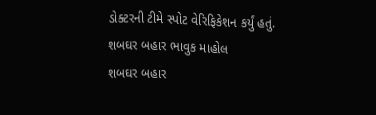ડોક્ટરની ટીમે સ્પોટ વેરિફિકેશન કર્યું હતું.
શબઘર બહાર ભાવુક માહોલ
શબઘર બહાર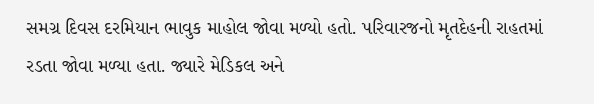સમગ્ર દિવસ દરમિયાન ભાવુક માહોલ જોવા મળ્યો હતો. પરિવારજનો મૃતદેહની રાહતમાં રડતા જોવા મળ્યા હતા. જ્યારે મેડિકલ અને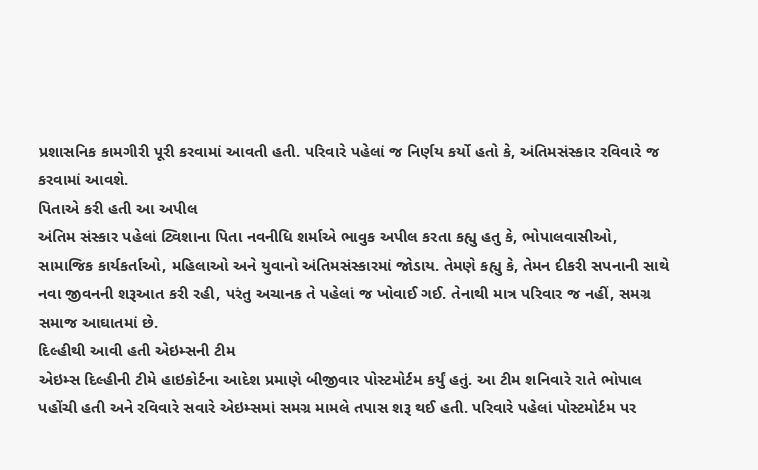પ્રશાસનિક કામગીરી પૂરી કરવામાં આવતી હતી. પરિવારે પહેલાં જ નિર્ણય કર્યો હતો કે, અંતિમસંસ્કાર રવિવારે જ કરવામાં આવશે.
પિતાએ કરી હતી આ અપીલ
અંતિમ સંસ્કાર પહેલાં ટ્વિશાના પિતા નવનીધિ શર્માએ ભાવુક અપીલ કરતા કહ્યુ હતુ કે, ભોપાલવાસીઓ, સામાજિક કાર્યકર્તાઓ, મહિલાઓ અને યુવાનો અંતિમસંસ્કારમાં જોડાય. તેમણે કહ્યુ કે, તેમન દીકરી સપનાની સાથે નવા જીવનની શરૂઆત કરી રહી, પરંતુ અચાનક તે પહેલાં જ ખોવાઈ ગઈ. તેનાથી માત્ર પરિવાર જ નહીં, સમગ્ર સમાજ આઘાતમાં છે.
દિલ્હીથી આવી હતી એઇમ્સની ટીમ
એઇમ્સ દિલ્હીની ટીમે હાઇકોર્ટના આદેશ પ્રમાણે બીજીવાર પોસ્ટમોર્ટમ કર્યું હતું. આ ટીમ શનિવારે રાતે ભોપાલ પહોંચી હતી અને રવિવારે સવારે એઇમ્સમાં સમગ્ર મામલે તપાસ શરૂ થઈ હતી. પરિવારે પહેલાં પોસ્ટમોર્ટમ પર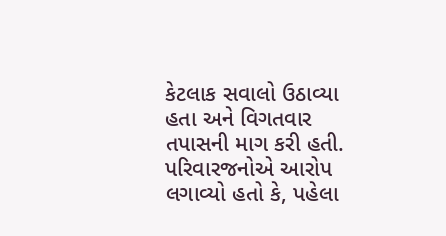કેટલાક સવાલો ઉઠાવ્યા હતા અને વિગતવાર તપાસની માગ કરી હતી.
પરિવારજનોએ આરોપ લગાવ્યો હતો કે, પહેલા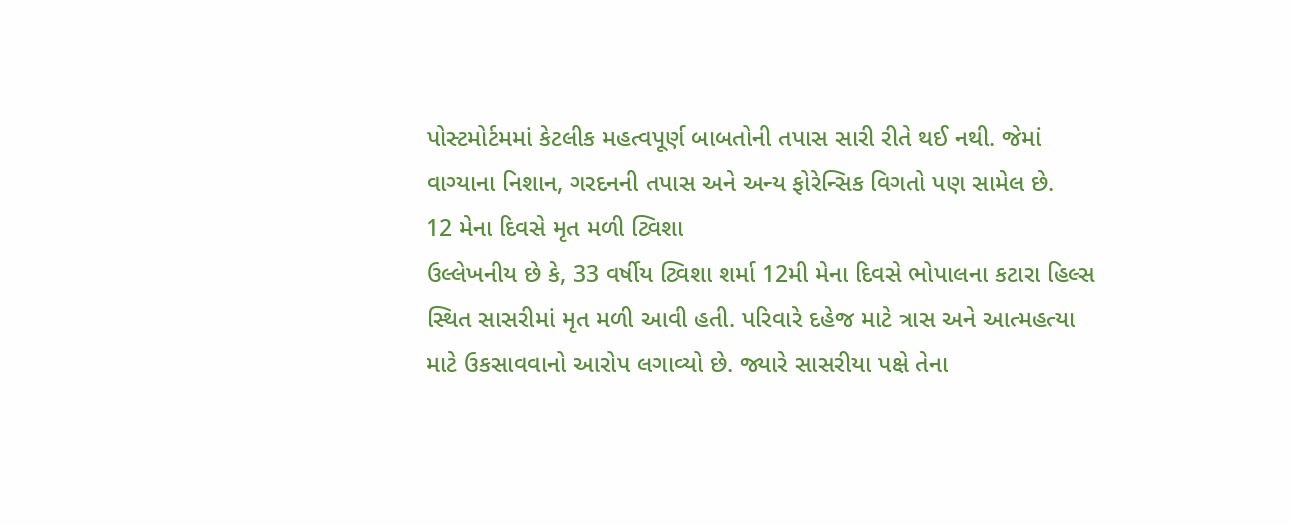પોસ્ટમોર્ટમમાં કેટલીક મહત્વપૂર્ણ બાબતોની તપાસ સારી રીતે થઈ નથી. જેમાં વાગ્યાના નિશાન, ગરદનની તપાસ અને અન્ય ફોરેન્સિક વિગતો પણ સામેલ છે.
12 મેના દિવસે મૃત મળી ટ્વિશા
ઉલ્લેખનીય છે કે, 33 વર્ષીય ટ્વિશા શર્મા 12મી મેના દિવસે ભોપાલના કટારા હિલ્સ સ્થિત સાસરીમાં મૃત મળી આવી હતી. પરિવારે દહેજ માટે ત્રાસ અને આત્મહત્યા માટે ઉકસાવવાનો આરોપ લગાવ્યો છે. જ્યારે સાસરીયા પક્ષે તેના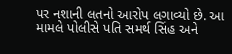પર નશાની લતનો આરોપ લગાવ્યો છે. આ મામલે પોલીસે પતિ સમર્થ સિંહ અને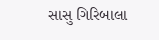સાસુ ગિરિબાલા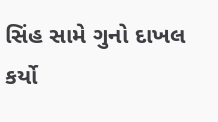સિંહ સામે ગુનો દાખલ કર્યો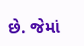છે. જેમાં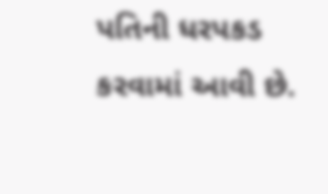પતિની ધરપકડ કરવામાં આવી છે.